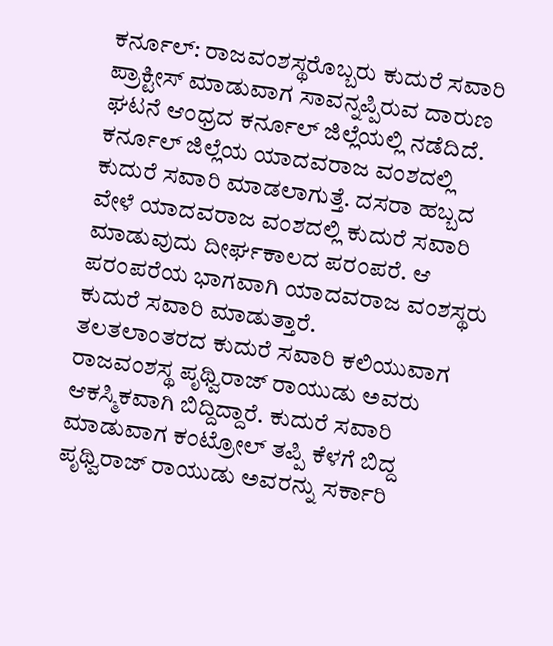ಕರ್ನೂಲ್: ರಾಜವಂಶಸ್ಥರೊಬ್ಬರು ಕುದುರೆ ಸವಾರಿ ಪ್ರಾಕ್ಟೀಸ್ ಮಾಡುವಾಗ ಸಾವನ್ನಪ್ಪಿರುವ ದಾರುಣ ಘಟನೆ ಆಂಧ್ರದ ಕರ್ನೂಲ್ ಜಿಲ್ಲೆಯಲ್ಲಿ ನಡೆದಿದೆ.
ಕರ್ನೂಲ್ ಜಿಲ್ಲೆಯ ಯಾದವರಾಜ ವಂಶದಲ್ಲಿ ಕುದುರೆ ಸವಾರಿ ಮಾಡಲಾಗುತ್ತೆ. ದಸರಾ ಹಬ್ಬದ ವೇಳೆ ಯಾದವರಾಜ ವಂಶದಲ್ಲಿ ಕುದುರೆ ಸವಾರಿ ಮಾಡುವುದು ದೀರ್ಘಕಾಲದ ಪರಂಪರೆ. ಆ ಪರಂಪರೆಯ ಭಾಗವಾಗಿ ಯಾದವರಾಜ ವಂಶಸ್ಥರು ಕುದುರೆ ಸವಾರಿ ಮಾಡುತ್ತಾರೆ.
ತಲತಲಾಂತರದ ಕುದುರೆ ಸವಾರಿ ಕಲಿಯುವಾಗ ರಾಜವಂಶಸ್ಥ ಪೃಥ್ವಿರಾಜ್ ರಾಯುಡು ಅವರು ಆಕಸ್ಮಿಕವಾಗಿ ಬಿದ್ದಿದ್ದಾರೆ. ಕುದುರೆ ಸವಾರಿ ಮಾಡುವಾಗ ಕಂಟ್ರೋಲ್ ತಪ್ಪಿ ಕೆಳಗೆ ಬಿದ್ದ ಪೃಥ್ವಿರಾಜ್ ರಾಯುಡು ಅವರನ್ನು ಸರ್ಕಾರಿ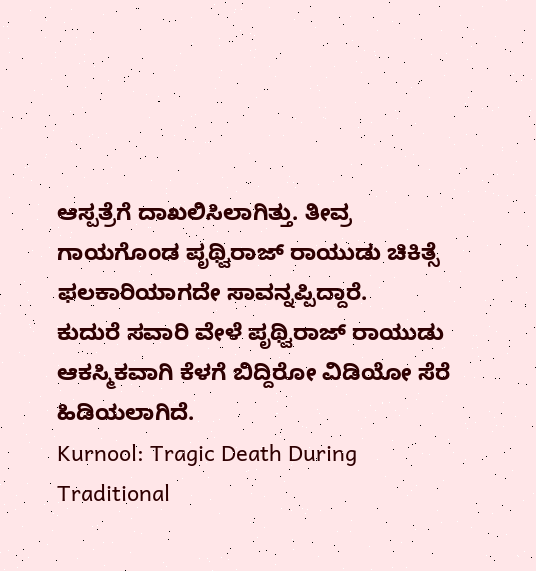ಆಸ್ಪತ್ರೆಗೆ ದಾಖಲಿಸಿಲಾಗಿತ್ತು. ತೀವ್ರ ಗಾಯಗೊಂಡ ಪೃಥ್ವಿರಾಜ್ ರಾಯುಡು ಚಿಕಿತ್ಸೆ ಫಲಕಾರಿಯಾಗದೇ ಸಾವನ್ನಪ್ಪಿದ್ದಾರೆ.
ಕುದುರೆ ಸವಾರಿ ವೇಳೆ ಪೃಥ್ವಿರಾಜ್ ರಾಯುಡು ಆಕಸ್ಮಿಕವಾಗಿ ಕೆಳಗೆ ಬಿದ್ದಿರೋ ವಿಡಿಯೋ ಸೆರೆ ಹಿಡಿಯಲಾಗಿದೆ.
Kurnool: Tragic Death During Traditional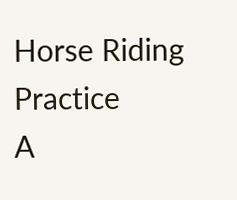Horse Riding Practice
A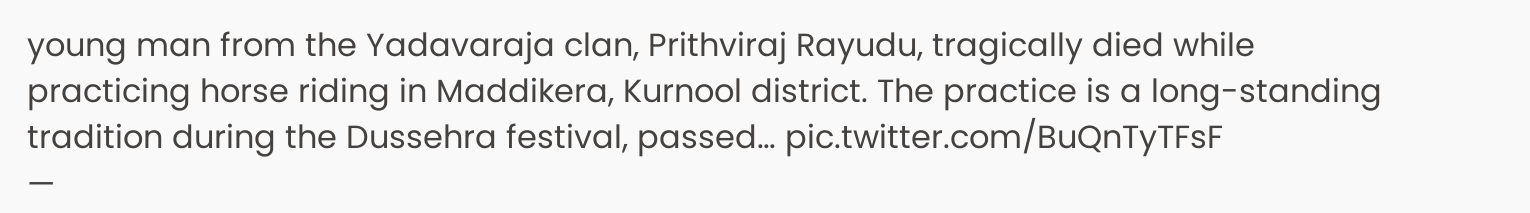young man from the Yadavaraja clan, Prithviraj Rayudu, tragically died while practicing horse riding in Maddikera, Kurnool district. The practice is a long-standing tradition during the Dussehra festival, passed… pic.twitter.com/BuQnTyTFsF
—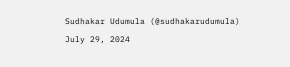Sudhakar Udumula (@sudhakarudumula) July 29, 2024